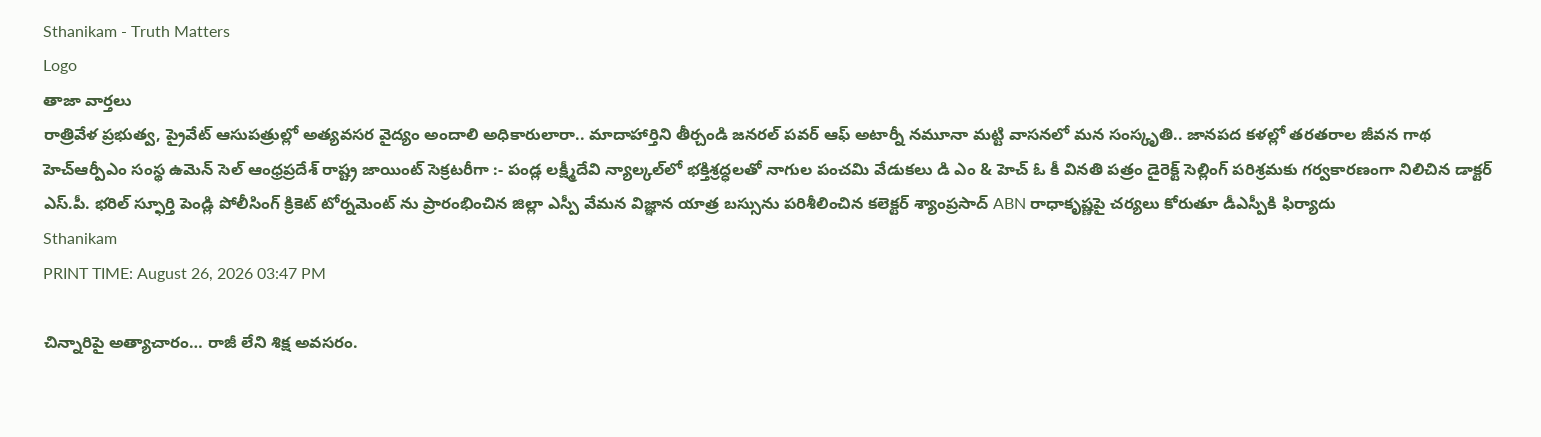Sthanikam - Truth Matters
Logo
తాజా వార్తలు
రాత్రివేళ ప్రభుత్వ, ప్రైవేట్ ఆసుపత్రుల్లో అత్యవసర వైద్యం అందాలి అధికారులారా.. మాదాహార్తిని తీర్చండి జనరల్ పవర్ ఆఫ్ అటార్నీ నమూనా మట్టి వాసనలో మన సంస్కృతి.. జానపద కళల్లో తరతరాల జీవన గాథ హెచ్ఆర్పీఎం సంస్థ ఉమెన్ సెల్ ఆంధ్రప్రదేశ్ రాష్ట్ర జాయింట్ సెక్రటరీగా :- పండ్ల లక్ష్మీదేవి న్యాల్కల్‌లో భక్తిశ్రద్ధలతో నాగుల పంచమి వేడుకలు డి ఎం & హెచ్ ఓ కీ వినతి పత్రం డైరెక్ట్ సెల్లింగ్ పరిశ్రమకు గర్వకారణంగా నిలిచిన డాక్టర్ ఎస్.పీ. భరిల్ స్ఫూర్తి పెండ్లి పోలీసింగ్ క్రికెట్ టోర్నమెంట్ ను ప్రారంభించిన జిల్లా ఎస్పీ వేమన విజ్ఞాన యాత్ర బస్సును పరిశీలించిన కలెక్టర్ శ్యాంప్రసాద్ ABN రాధాకృష్ణపై చర్యలు కోరుతూ డీఎస్పీకి ఫిర్యాదు
Sthanikam
PRINT TIME: August 26, 2026 03:47 PM

చిన్నారిపై అత్యాచారం… రాజీ లేని శిక్ష అవసరం.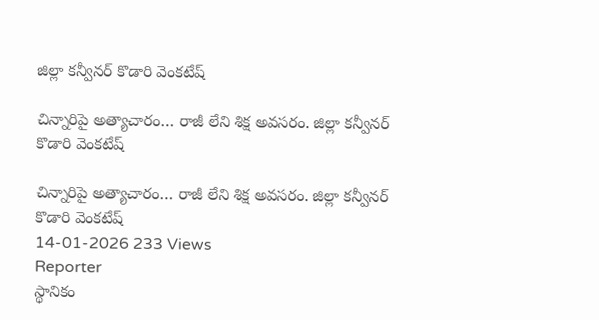జిల్లా కన్వీనర్ కొడారి వెంకటేష్

చిన్నారిపై అత్యాచారం… రాజీ లేని శిక్ష అవసరం. జిల్లా కన్వీనర్ కొడారి వెంకటేష్

చిన్నారిపై అత్యాచారం… రాజీ లేని శిక్ష అవసరం. జిల్లా కన్వీనర్ కొడారి వెంకటేష్
14-01-2026 233 Views
Reporter
స్థానికం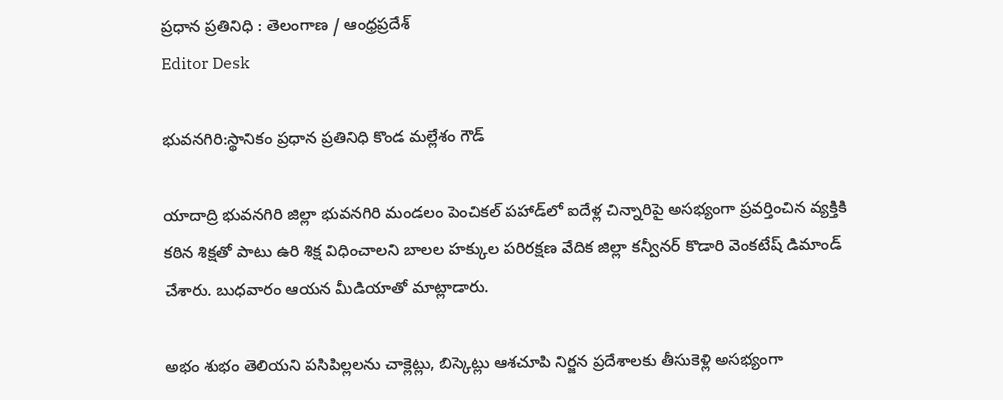ప్రధాన ప్రతినిధి : తెలంగాణ / ఆంధ్రప్రదేశ్
Editor Desk

భువనగిరి:స్థానికం ప్రధాన ప్రతినిధి కొండ మల్లేశం గౌడ్

యాదాద్రి భువనగిరి జిల్లా భువనగిరి మండలం పెంచికల్ పహాడ్‌లో ఐదేళ్ల చిన్నారిపై అసభ్యంగా ప్రవర్తించిన వ్యక్తికి కఠిన శిక్షతో పాటు ఉరి శిక్ష విధించాలని బాలల హక్కుల పరిరక్షణ వేదిక జిల్లా కన్వీనర్ కొడారి వెంకటేష్ డిమాండ్ చేశారు. బుధవారం ఆయన మీడియాతో మాట్లాడారు.

అభం శుభం తెలియని పసిపిల్లలను చాక్లెట్లు, బిస్కెట్లు ఆశచూపి నిర్జన ప్రదేశాలకు తీసుకెళ్లి అసభ్యంగా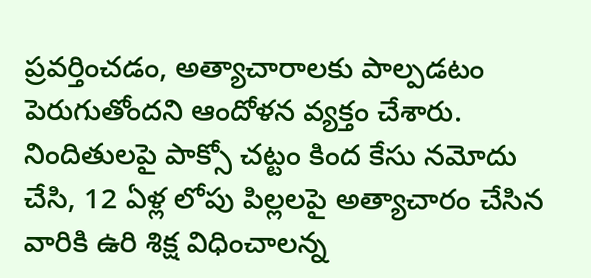ప్రవర్తించడం, అత్యాచారాలకు పాల్పడటం పెరుగుతోందని ఆందోళన వ్యక్తం చేశారు. నిందితులపై పాక్సో చట్టం కింద కేసు నమోదు చేసి, 12 ఏళ్ల లోపు పిల్లలపై అత్యాచారం చేసిన వారికి ఉరి శిక్ష విధించాలన్న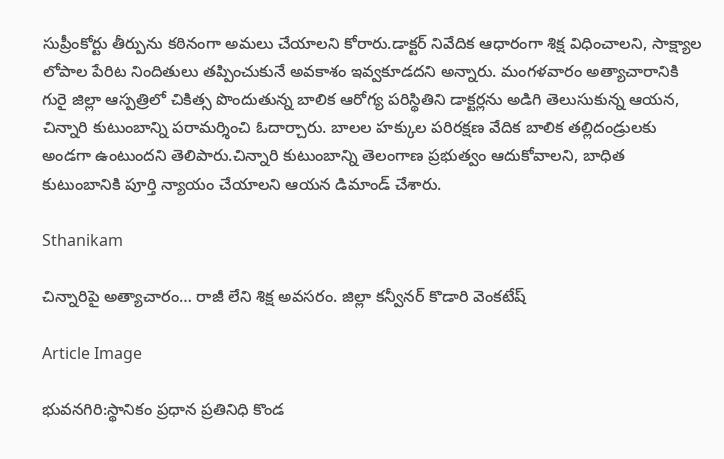సుప్రీంకోర్టు తీర్పును కఠినంగా అమలు చేయాలని కోరారు.డాక్టర్ నివేదిక ఆధారంగా శిక్ష విధించాలని, సాక్ష్యాల లోపాల పేరిట నిందితులు తప్పించుకునే అవకాశం ఇవ్వకూడదని అన్నారు. మంగళవారం అత్యాచారానికి గురై జిల్లా ఆస్పత్రిలో చికిత్స పొందుతున్న బాలిక ఆరోగ్య పరిస్థితిని డాక్టర్లను అడిగి తెలుసుకున్న ఆయన, చిన్నారి కుటుంబాన్ని పరామర్శించి ఓదార్చారు. బాలల హక్కుల పరిరక్షణ వేదిక బాలిక తల్లిదండ్రులకు అండగా ఉంటుందని తెలిపారు.చిన్నారి కుటుంబాన్ని తెలంగాణ ప్రభుత్వం ఆదుకోవాలని, బాధిత కుటుంబానికి పూర్తి న్యాయం చేయాలని ఆయన డిమాండ్ చేశారు.

Sthanikam

చిన్నారిపై అత్యాచారం… రాజీ లేని శిక్ష అవసరం. జిల్లా కన్వీనర్ కొడారి వెంకటేష్

Article Image

భువనగిరి:స్థానికం ప్రధాన ప్రతినిధి కొండ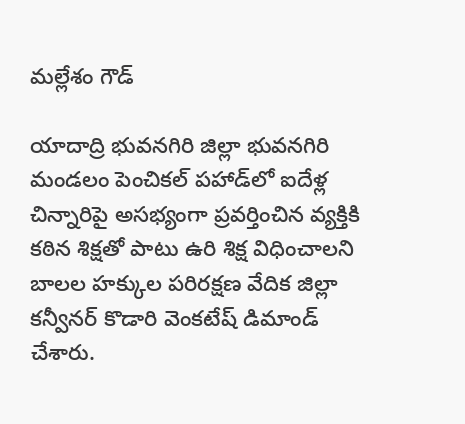మల్లేశం గౌడ్

యాదాద్రి భువనగిరి జిల్లా భువనగిరి మండలం పెంచికల్ పహాడ్‌లో ఐదేళ్ల చిన్నారిపై అసభ్యంగా ప్రవర్తించిన వ్యక్తికి కఠిన శిక్షతో పాటు ఉరి శిక్ష విధించాలని బాలల హక్కుల పరిరక్షణ వేదిక జిల్లా కన్వీనర్ కొడారి వెంకటేష్ డిమాండ్ చేశారు.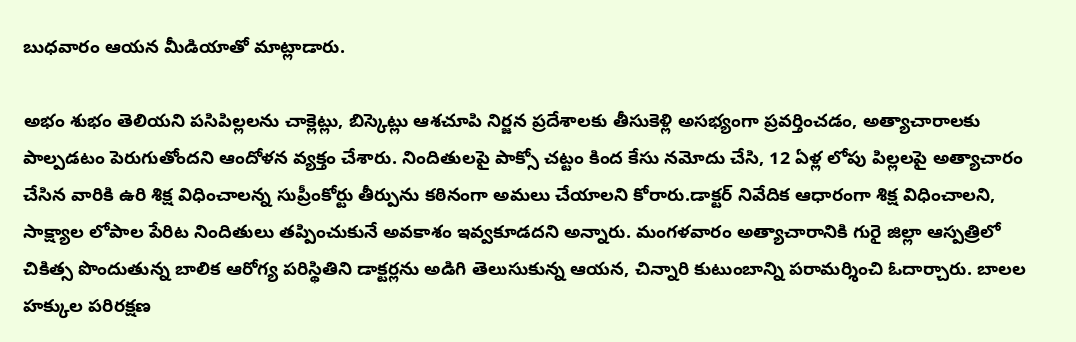బుధవారం ఆయన మీడియాతో మాట్లాడారు.

అభం శుభం తెలియని పసిపిల్లలను చాక్లెట్లు, బిస్కెట్లు ఆశచూపి నిర్జన ప్రదేశాలకు తీసుకెళ్లి అసభ్యంగా ప్రవర్తించడం, అత్యాచారాలకు పాల్పడటం పెరుగుతోందని ఆందోళన వ్యక్తం చేశారు. నిందితులపై పాక్సో చట్టం కింద కేసు నమోదు చేసి, 12 ఏళ్ల లోపు పిల్లలపై అత్యాచారం చేసిన వారికి ఉరి శిక్ష విధించాలన్న సుప్రీంకోర్టు తీర్పును కఠినంగా అమలు చేయాలని కోరారు.డాక్టర్ నివేదిక ఆధారంగా శిక్ష విధించాలని, సాక్ష్యాల లోపాల పేరిట నిందితులు తప్పించుకునే అవకాశం ఇవ్వకూడదని అన్నారు. మంగళవారం అత్యాచారానికి గురై జిల్లా ఆస్పత్రిలో చికిత్స పొందుతున్న బాలిక ఆరోగ్య పరిస్థితిని డాక్టర్లను అడిగి తెలుసుకున్న ఆయన, చిన్నారి కుటుంబాన్ని పరామర్శించి ఓదార్చారు. బాలల హక్కుల పరిరక్షణ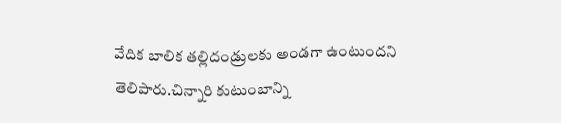వేదిక బాలిక తల్లిదండ్రులకు అండగా ఉంటుందని తెలిపారు.చిన్నారి కుటుంబాన్ని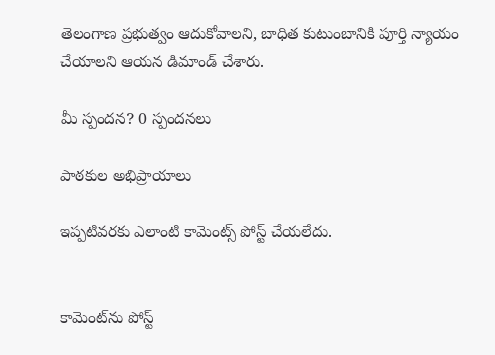తెలంగాణ ప్రభుత్వం ఆదుకోవాలని, బాధిత కుటుంబానికి పూర్తి న్యాయం చేయాలని ఆయన డిమాండ్ చేశారు.

మీ స్పందన? 0 స్పందనలు

పాఠకుల అభిప్రాయాలు

ఇప్పటివరకు ఎలాంటి కామెంట్స్ పోస్ట్ చేయలేదు.


కామెంట్‌ను పోస్ట్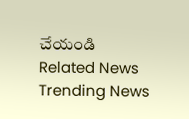చేయండి
Related News
Trending News